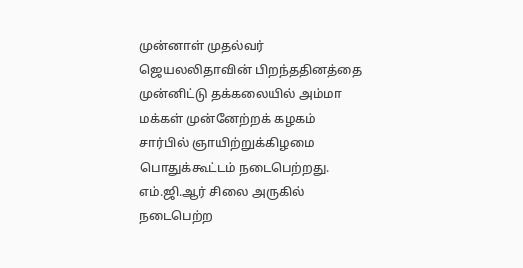முன்னாள் முதல்வர் ஜெயலலிதாவின் பிறந்ததினத்தை முன்னிட்டு தக்கலையில் அம்மா மக்கள் முன்னேற்றக் கழகம் சார்பில் ஞாயிற்றுக்கிழமை பொதுக்கூட்டம் நடைபெற்றது.
எம்.ஜி.ஆர் சிலை அருகில் நடைபெற்ற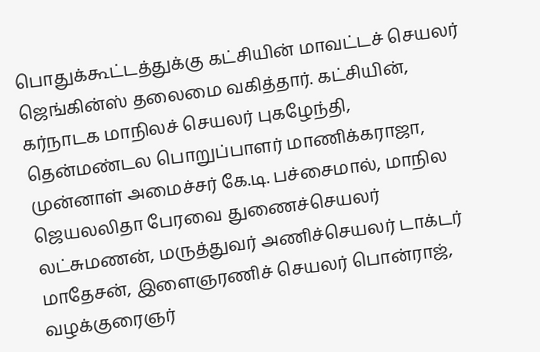பொதுக்கூட்டத்துக்கு கட்சியின் மாவட்டச் செயலர் ஜெங்கின்ஸ் தலைமை வகித்தார். கட்சியின், கர்நாடக மாநிலச் செயலர் புகழேந்தி, தென்மண்டல பொறுப்பாளர் மாணிக்கராஜா, முன்னாள் அமைச்சர் கே.டி. பச்சைமால், மாநில ஜெயலலிதா பேரவை துணைச்செயலர் லட்சுமணன், மருத்துவர் அணிச்செயலர் டாக்டர் மாதேசன், இளைஞரணிச் செயலர் பொன்ராஜ், வழக்குரைஞர்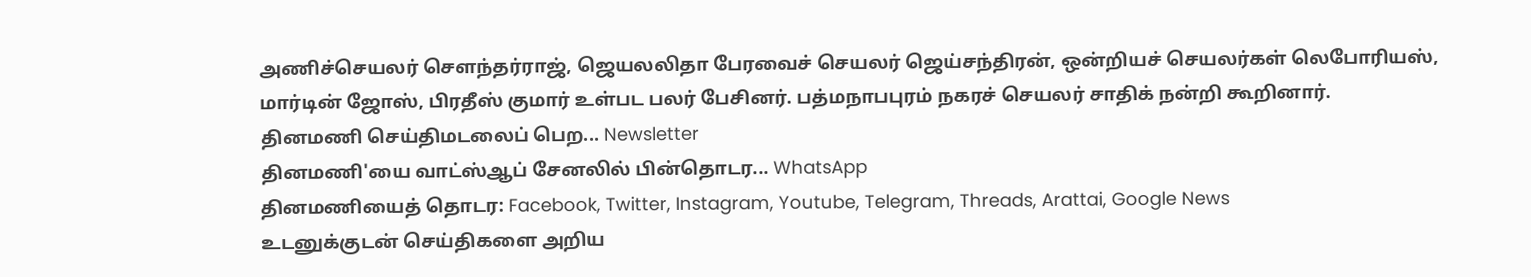அணிச்செயலர் சௌந்தர்ராஜ், ஜெயலலிதா பேரவைச் செயலர் ஜெய்சந்திரன், ஒன்றியச் செயலர்கள் லெபோரியஸ், மார்டின் ஜோஸ், பிரதீஸ் குமார் உள்பட பலர் பேசினர். பத்மநாபபுரம் நகரச் செயலர் சாதிக் நன்றி கூறினார்.
தினமணி செய்திமடலைப் பெற... Newsletter
தினமணி'யை வாட்ஸ்ஆப் சேனலில் பின்தொடர... WhatsApp
தினமணியைத் தொடர: Facebook, Twitter, Instagram, Youtube, Telegram, Threads, Arattai, Google News
உடனுக்குடன் செய்திகளை அறிய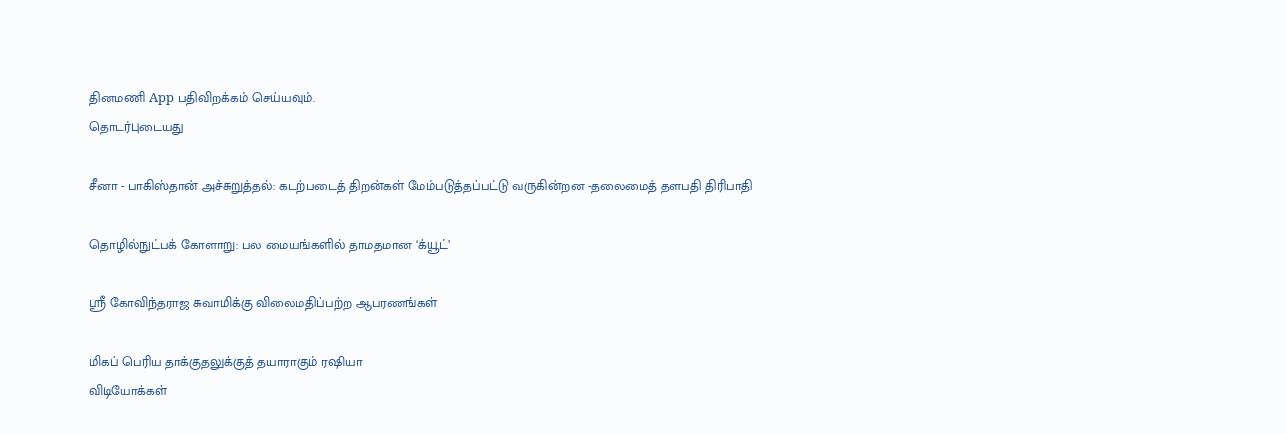தினமணி App பதிவிறக்கம் செய்யவும்.
தொடர்புடையது

சீனா - பாகிஸ்தான் அச்சுறுத்தல்: கடற்படைத் திறன்கள் மேம்படுத்தப்பட்டு வருகின்றன -தலைமைத் தளபதி திரிபாதி

தொழில்நுட்பக் கோளாறு: பல மையங்களில் தாமதமான ‘க்யூட்’

ஸ்ரீ கோவிந்தராஜ சுவாமிக்கு விலைமதிப்பற்ற ஆபரணங்கள்

மிகப் பெரிய தாக்குதலுக்குத் தயாராகும் ரஷியா
விடியோக்கள்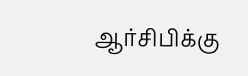ஆர்சிபிக்கு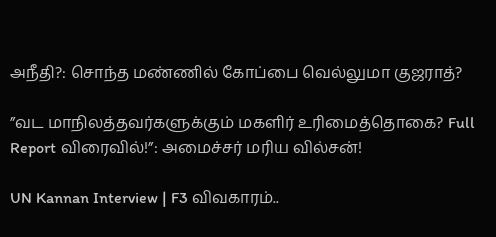அநீதி?: சொந்த மண்ணில் கோப்பை வெல்லுமா குஜராத்?

”வட மாநிலத்தவர்களுக்கும் மகளிர் உரிமைத்தொகை? Full Report விரைவில்!”: அமைச்சர் மரிய வில்சன்!

UN Kannan Interview | F3 விவகாரம்..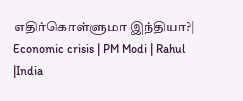எதிர்கொள்ளுமா இந்தியா?| Economic crisis | PM Modi | Rahul |India